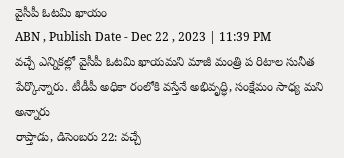వైసీపీ ఓటమి ఖాయం
ABN , Publish Date - Dec 22 , 2023 | 11:39 PM
వచ్చే ఎన్నికల్లో వైసీపీ ఓటమి ఖాయమని మాజీ మంత్రి ప రిటాల సునీత పేర్కొన్నారు. టీడీపీ అధికా రంలోకి వస్తేనే అభివృద్ధి, సంక్షేమం సాధ్య మని అన్నారు
రాప్తాడు, డిసెంబరు 22: వచ్చే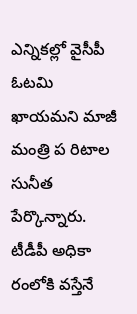ఎన్నికల్లో వైసీపీ ఓటమి ఖాయమని మాజీ మంత్రి ప రిటాల సునీత పేర్కొన్నారు. టీడీపీ అధికా రంలోకి వస్తేనే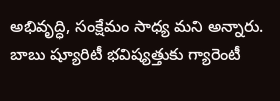అభివృద్ధి, సంక్షేమం సాధ్య మని అన్నారు. బాబు ష్యూరిటీ భవిష్యత్తుకు గ్యారెంటీ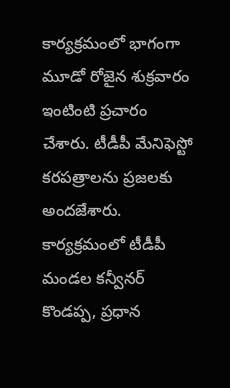కార్యక్రమంలో భాగంగా మూడో రోజైన శుక్రవారం ఇంటింటి ప్రచారం చేశారు. టీడీపీ మేనిఫెస్టో కరపత్రాలను ప్రజలకు అందజేశారు. కార్యక్రమంలో టీడీపీ మండల కన్వీనర్ కొండప్ప, ప్రధాన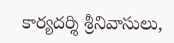కార్యదర్శి శ్రీనివాసులు,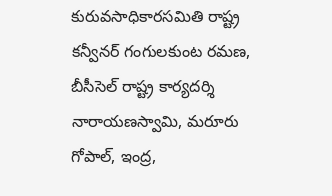కురువసాధికారసమితి రాష్ట్ర కన్వీనర్ గంగులకుంట రమణ, బీసీసెల్ రాష్ట్ర కార్యదర్శి నారాయణస్వామి, మరూరు గోపాల్, ఇంద్ర,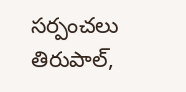సర్పంచలు తిరుపాల్,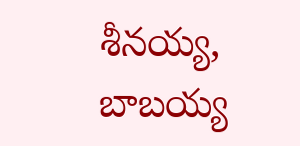శీనయ్య, బాబయ్య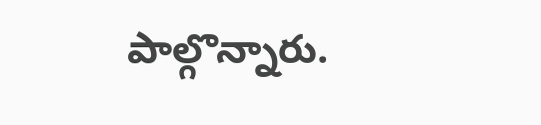పాల్గొన్నారు.